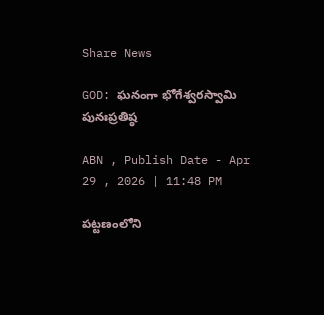Share News

GOD: ఘనంగా భోగేశ్వరస్వామి పునఃప్రతిష్ఠ

ABN , Publish Date - Apr 29 , 2026 | 11:48 PM

పట్టణంలోని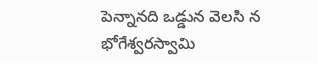పెన్నానది ఒడ్డున వెలసి న భోగేశ్వరస్వామి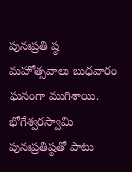పునఃప్రతి ష్ఠ మహోత్సవాలు బుధవారం ఘనంగా ముగిశాయి. భోగేశ్వరస్వామి పునఃప్రతిష్ఠతో పాటు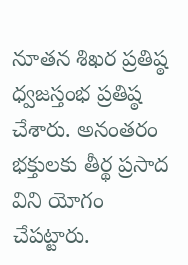నూతన శిఖర ప్రతిష్ఠ ధ్వజస్తంభ ప్రతిష్ఠ చేశారు. అనంతరం భక్తులకు తీర్థ ప్రసాద విని యోగం చేపట్టారు.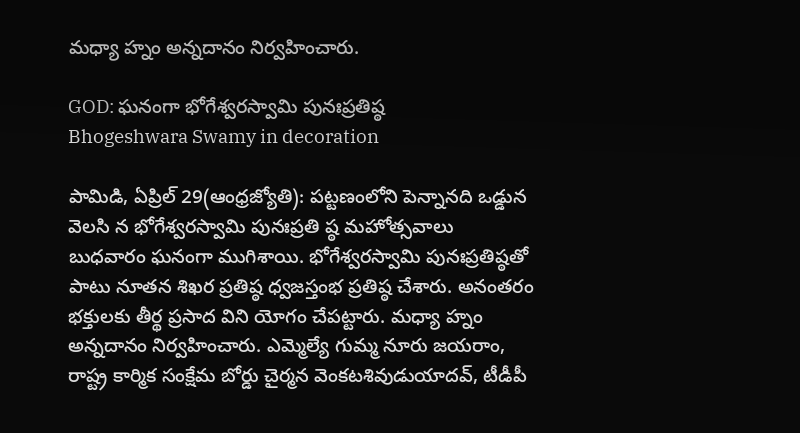మధ్యా హ్నం అన్నదానం నిర్వహించారు.

GOD: ఘనంగా భోగేశ్వరస్వామి పునఃప్రతిష్ఠ
Bhogeshwara Swamy in decoration

పామిడి, ఏప్రిల్‌ 29(ఆంధ్రజ్యోతి): పట్టణంలోని పెన్నానది ఒడ్డున వెలసి న భోగేశ్వరస్వామి పునఃప్రతి ష్ఠ మహోత్సవాలు బుధవారం ఘనంగా ముగిశాయి. భోగేశ్వరస్వామి పునఃప్రతిష్ఠతో పాటు నూతన శిఖర ప్రతిష్ఠ ధ్వజస్తంభ ప్రతిష్ఠ చేశారు. అనంతరం భక్తులకు తీర్థ ప్రసాద విని యోగం చేపట్టారు. మధ్యా హ్నం అన్నదానం నిర్వహించారు. ఎమ్మెల్యే గుమ్మ నూరు జయరాం, రాష్ట్ర కార్మిక సంక్షేమ బోర్డు చైర్మన వెంకటశివుడుయాదవ్‌, టీడీపీ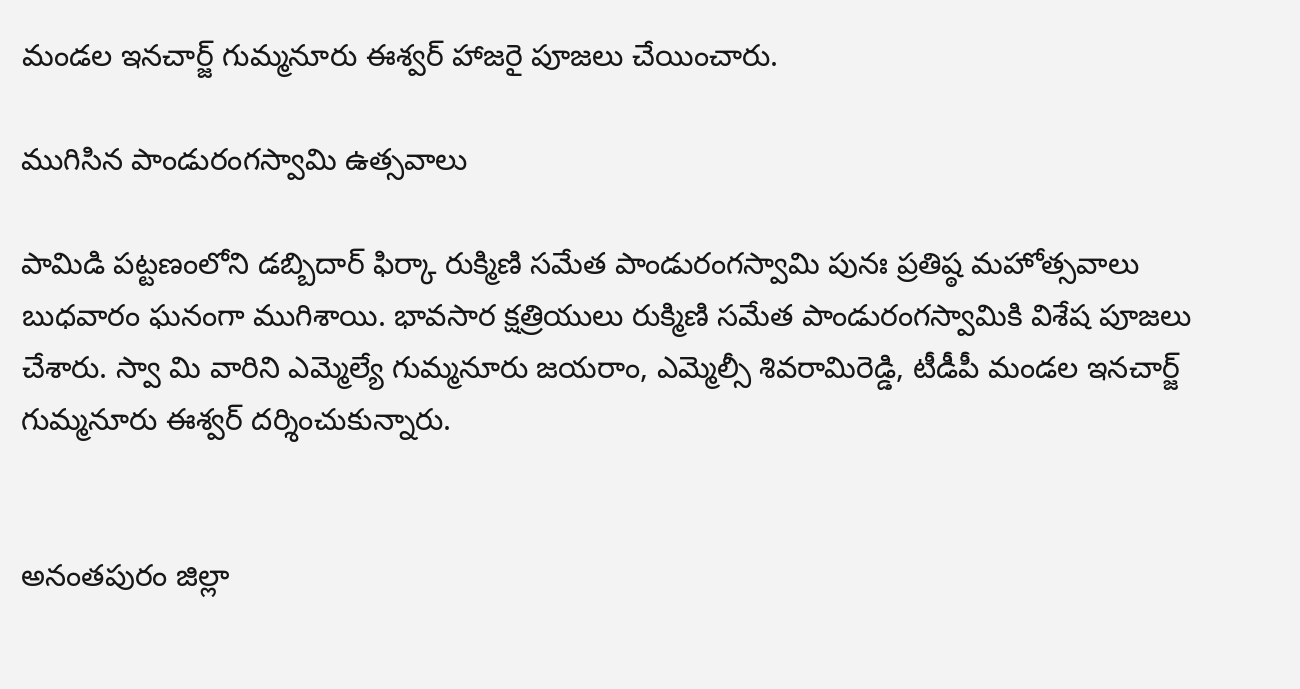మండల ఇనచార్జ్‌ గుమ్మనూరు ఈశ్వర్‌ హాజరై పూజలు చేయించారు.

ముగిసిన పాండురంగస్వామి ఉత్సవాలు

పామిడి పట్టణంలోని డబ్బిదార్‌ ఫిర్కా రుక్మిణి సమేత పాండురంగస్వామి పునః ప్రతిష్ఠ మహోత్సవాలు బుధవారం ఘనంగా ముగిశాయి. భావసార క్షత్రియులు రుక్మిణి సమేత పాండురంగస్వామికి విశేష పూజలు చేశారు. స్వా మి వారిని ఎమ్మెల్యే గుమ్మనూరు జయరాం, ఎమ్మెల్సీ శివరామిరెడ్డి, టీడీపీ మండల ఇనచార్జ్‌ గుమ్మనూరు ఈశ్వర్‌ దర్శించుకున్నారు.


అనంతపురం జిల్లా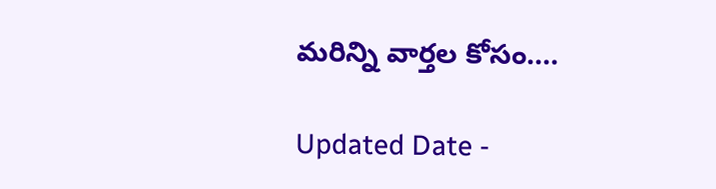మరిన్ని వార్తల కోసం....

Updated Date -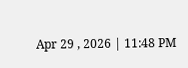Apr 29 , 2026 | 11:48 PM